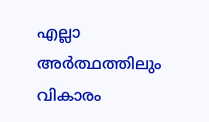എല്ലാ അർത്ഥത്തിലും വികാരം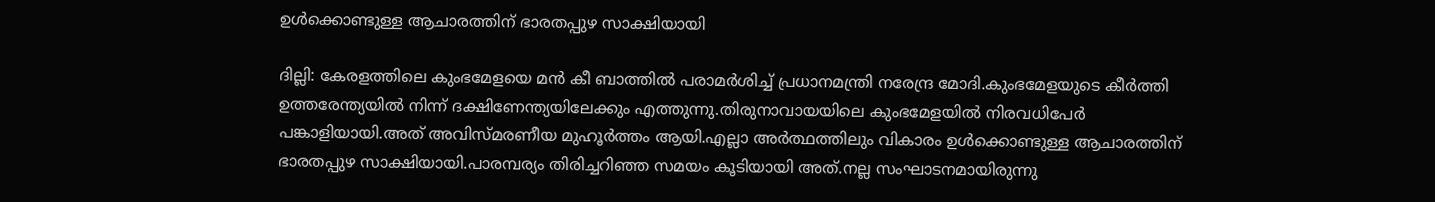ഉൾക്കൊണ്ടുള്ള ആചാരത്തിന് ഭാരതപ്പുഴ സാക്ഷിയായി

ദില്ലി: കേരളത്തിലെ കുംഭമേളയെ മന്‍ കീ ബാത്തില്‍ പരാമർശിച്ച് പ്രധാനമന്ത്രി നരേന്ദ്ര മോദി.കുംഭമേളയുടെ കീർത്തി ഉത്തരേന്ത്യയിൽ നിന്ന് ദക്ഷിണേന്ത്യയിലേക്കും എത്തുന്നു.തിരുനാവായയിലെ കുംഭമേളയിൽ നിരവധിപേർ പങ്കാളിയായി.അത് അവിസ്മരണീയ മുഹൂർത്തം ആയി.എല്ലാ അർത്ഥത്തിലും വികാരം ഉൾക്കൊണ്ടുള്ള ആചാരത്തിന് ഭാരതപ്പുഴ സാക്ഷിയായി.പാരമ്പര്യം തിരിച്ചറിഞ്ഞ സമയം കൂടിയായി അത്.നല്ല സംഘാടനമായിരുന്നു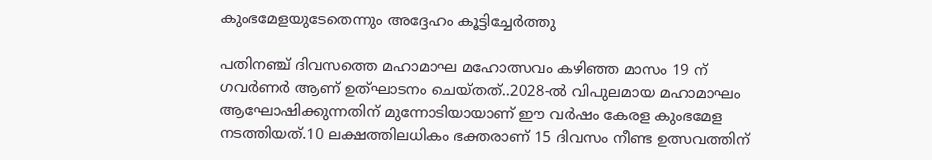കുംഭമേളയുടേതെന്നും അദ്ദേഹം കൂട്ടിച്ചേര്‍ത്തു

പതിനഞ്ച് ദിവസത്തെ മഹാമാഘ മഹോത്സവം കഴിഞ്ഞ മാസം 19 ന് ഗവർണർ ആണ് ഉത്ഘാടനം ചെയ്തത്..2028-ൽ വിപുലമായ മഹാമാഘം ആഘോഷിക്കുന്നതിന് മുന്നോടിയായാണ് ഈ വർഷം കേരള കുംഭമേള നടത്തിയത്.10 ലക്ഷത്തിലധികം ഭക്തരാണ് 15 ദിവസം നീണ്ട ഉത്സവത്തിന്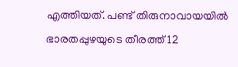എത്തിയത്. പണ്ട് തിരുനാവായയിൽ ഭാരതപ്പുഴയുടെ തീരത്ത് 12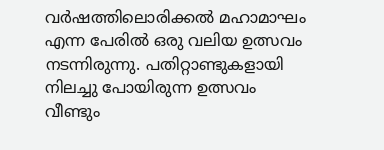വർഷത്തിലൊരിക്കൽ മഹാമാഘം എന്ന പേരിൽ ഒരു വലിയ ഉത്സവം നടന്നിരുന്നു. പതിറ്റാണ്ടുകളായി നിലച്ചു പോയിരുന്ന ഉത്സവം വീണ്ടും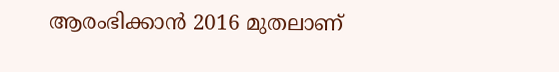ആരംഭിക്കാൻ 2016 മുതലാണ്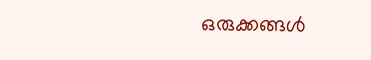ഒരുക്കങ്ങൾ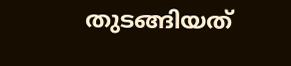തുടങ്ങിയത്